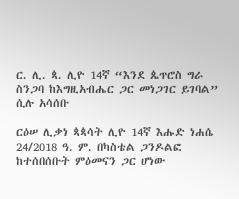ር. ሊ. ጳ. ሊዮ 14ኛ “እንደ ጴጥሮስ ግራ ስንጋባ ከእግዚአብሔር ጋር መነጋገር ይገባል” ሲሉ አሳሰቡ

ርዕሠ ሊቃነ ጳጳሳት ሊዮ 14ኛ እሑድ ነሐሴ 24/2018 ዓ. ም. በካስቴል ጋንዶልፎ ከተሰበሰቡት ምዕመናን ጋር ሆነው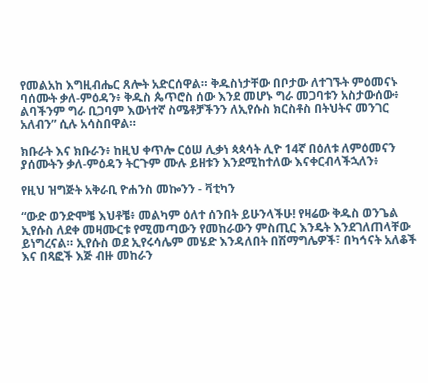የመልአከ እግዚብሔር ጸሎት አድርሰዋል። ቅዱስነታቸው በቦታው ለተገኙት ምዕመናኑ ባሰሙት ቃለ-ምዕዳን፥ ቅዱስ ጴጥሮስ ሰው እንደ መሆኑ ግራ መጋባቱን አስታውሰው፥ ልባችንም ግራ ቢጋባም እውነተኛ ስሜቶቻችንን ለኢየሱስ ክርስቶስ በትህትና መንገር አለብን” ሲሉ አሳስበዋል።

ክቡራት እና ክቡራን፥ ከዚህ ቀጥሎ ርዕሠ ሊቃነ ጳጳሳት ሊዮ 14ኛ በዕለቱ ለምዕመናን ያሰሙትን ቃለ-ምዕዳን ትርጉም ሙሉ ይዘቱን እንደሚከተለው እናቀርብላችኋለን፥

የዚህ ዝግጅት አቅራቢ ዮሐንስ መኰንን - ቫቲካን

“ውድ ወንድሞቼ እህቶቼ፥ መልካም ዕለተ ሰንበት ይሁንላችሁ! የዛሬው ቅዱስ ወንጌል ኢየሱስ ለደቀ መዛሙርቱ የሚመጣውን የመከራውን ምስጢር እንዴት እንደገለጠላቸው ይነግረናል። ኢየሱስ ወደ ኢየሩሳሌም መሄድ እንዳለበት በሽማግሌዎች፣ በካኅናት አለቆች እና በጻፎች እጅ ብዙ መከራን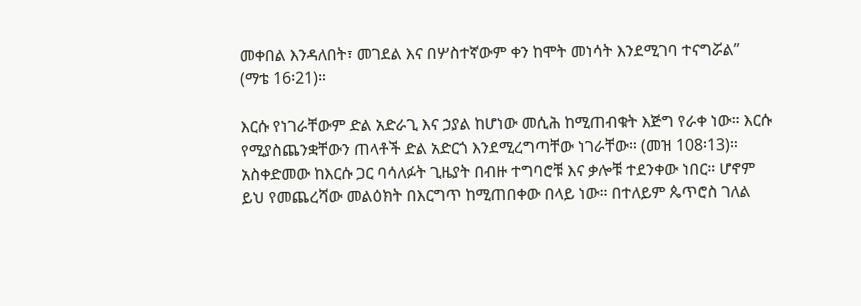መቀበል እንዳለበት፣ መገደል እና በሦስተኛውም ቀን ከሞት መነሳት እንደሚገባ ተናግሯል” (ማቴ 16፡21)።

እርሱ የነገራቸውም ድል አድራጊ እና ኃያል ከሆነው መሲሕ ከሚጠብቁት እጅግ የራቀ ነው። እርሱ የሚያስጨንቋቸውን ጠላቶች ድል አድርጎ እንደሚረግጣቸው ነገራቸው። (መዝ 108፡13)። አስቀድመው ከእርሱ ጋር ባሳለፉት ጊዜያት በብዙ ተግባሮቹ እና ቃሎቹ ተደንቀው ነበር። ሆኖም ይህ የመጨረሻው መልዕክት በእርግጥ ከሚጠበቀው በላይ ነው። በተለይም ጴጥሮስ ገለል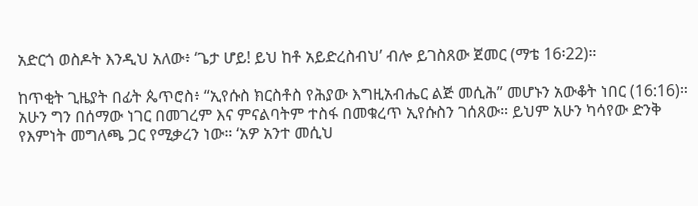አድርጎ ወስዶት እንዲህ አለው፥ ‘ጌታ ሆይ! ይህ ከቶ አይድረስብህ’ ብሎ ይገስጸው ጀመር (ማቴ 16፡22)።

ከጥቂት ጊዜያት በፊት ጴጥሮስ፥ “ኢየሱስ ክርስቶስ የሕያው እግዚአብሔር ልጅ መሲሕ” መሆኑን አውቆት ነበር (16:16)። አሁን ግን በሰማው ነገር በመገረም እና ምናልባትም ተስፋ በመቁረጥ ኢየሱስን ገሰጸው። ይህም አሁን ካሳየው ድንቅ የእምነት መግለጫ ጋር የሚቃረን ነው። ‘አዎ አንተ መሲህ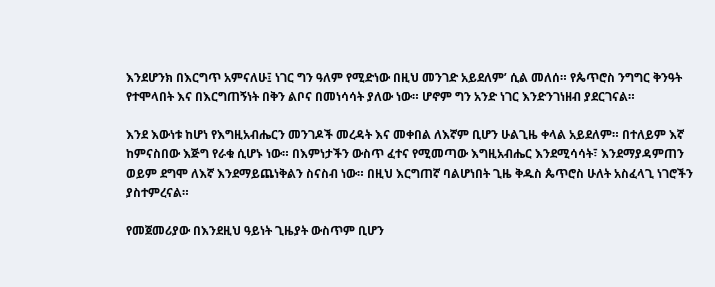እንደሆንክ በእርግጥ አምናለሁ፤ ነገር ግን ዓለም የሚድነው በዚህ መንገድ አይደለም’ ሲል መለሰ። የጴጥሮስ ንግግር ቅንዓት የተሞላበት እና በእርግጠኝነት በቅን ልቦና በመነሳሳት ያለው ነው። ሆኖም ግን አንድ ነገር እንድንገነዘብ ያደርገናል።

እንደ እውነቱ ከሆነ የእግዚአብሔርን መንገዶች መረዳት እና መቀበል ለእኛም ቢሆን ሁልጊዜ ቀላል አይደለም። በተለይም እኛ ከምናስበው እጅግ የራቁ ሲሆኑ ነው። በእምነታችን ውስጥ ፈተና የሚመጣው እግዚአብሔር እንደሚሳሳት፣ እንደማያዳምጠን ወይም ደግሞ ለእኛ እንደማይጨነቅልን ስናስብ ነው። በዚህ እርግጠኛ ባልሆነበት ጊዜ ቅዱስ ጴጥሮስ ሁለት አስፈላጊ ነገሮችን ያስተምረናል።

የመጀመሪያው በእንደዚህ ዓይነት ጊዜያት ውስጥም ቢሆን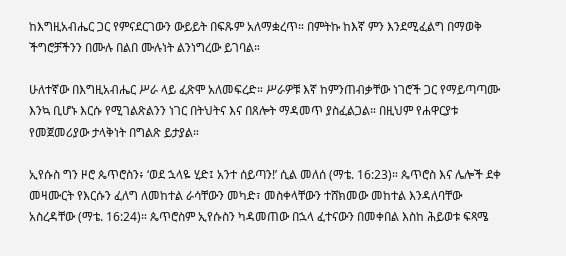ከእግዚአብሔር ጋር የምናደርገውን ውይይት በፍጹም አለማቋረጥ። በምትኩ ከእኛ ምን እንደሚፈልግ በማወቅ ችግሮቻችንን በሙሉ በልበ ሙሉነት ልንነግረው ይገባል።

ሁለተኛው በእግዚአብሔር ሥራ ላይ ፈጽሞ አለመፍረድ። ሥራዎቹ እኛ ከምንጠብቃቸው ነገሮች ጋር የማይጣጣሙ እንኳ ቢሆኑ እርሱ የሚገልጽልንን ነገር በትህትና እና በጸሎት ማዳመጥ ያስፈልጋል። በዚህም የሐዋርያቱ የመጀመሪያው ታላቅነት በግልጽ ይታያል።

ኢየሱስ ግን ዞሮ ጴጥሮስን፥ ‘ወደ ኋላዬ ሂድ፤ አንተ ሰይጣን!’ ሲል መለሰ (ማቴ. 16:23)። ጴጥሮስ እና ሌሎች ደቀ መዛሙርት የእርሱን ፈለግ ለመከተል ራሳቸውን መካድ፣ መስቀላቸውን ተሸክመው መከተል እንዳለባቸው አስረዳቸው (ማቴ. 16:24)። ጴጥሮስም ኢየሱስን ካዳመጠው በኋላ ፈተናውን በመቀበል እስከ ሕይወቱ ፍጻሜ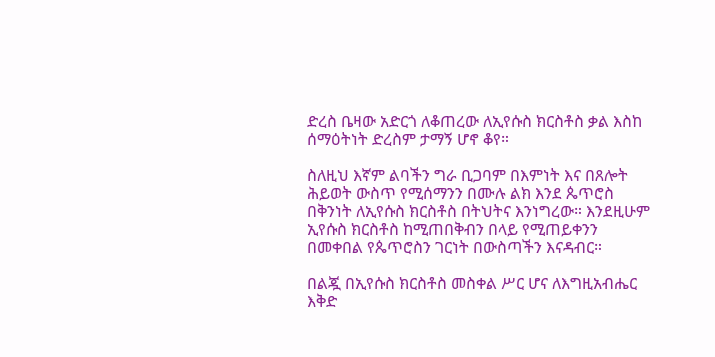ድረስ ቤዛው አድርጎ ለቆጠረው ለኢየሱስ ክርስቶስ ቃል እስከ ሰማዕትነት ድረስም ታማኝ ሆኖ ቆየ።

ስለዚህ እኛም ልባችን ግራ ቢጋባም በእምነት እና በጸሎት ሕይወት ውስጥ የሚሰማንን በሙሉ ልክ እንደ ጴጥሮስ በቅንነት ለኢየሱስ ክርስቶስ በትህትና እንነግረው። እንደዚሁም ኢየሱስ ክርስቶስ ከሚጠበቅብን በላይ የሚጠይቀንን በመቀበል የጴጥሮስን ገርነት በውስጣችን እናዳብር።

በልጇ በኢየሱስ ክርስቶስ መስቀል ሥር ሆና ለእግዚአብሔር እቅድ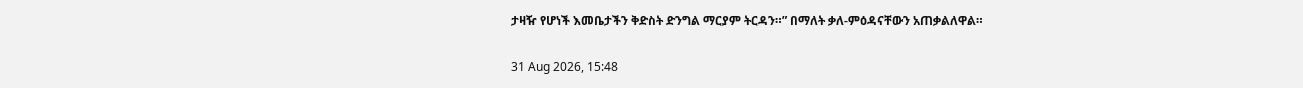ታዛዥ የሆነች እመቤታችን ቅድስት ድንግል ማርያም ትርዳን።” በማለት ቃለ-ምዕዳናቸውን አጠቃልለዋል።

31 Aug 2026, 15:48